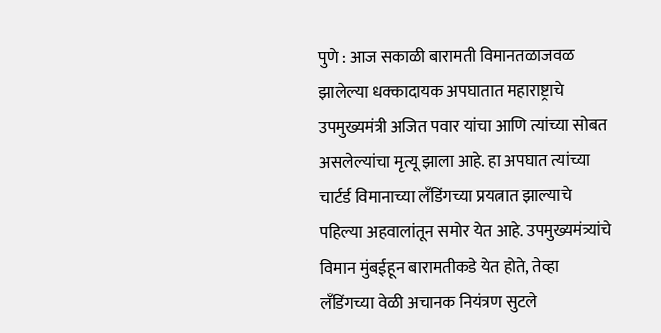पुणे : आज सकाळी बारामती विमानतळाजवळ झालेल्या धक्कादायक अपघातात महाराष्ट्राचे उपमुख्यमंत्री अजित पवार यांचा आणि त्यांच्या सोबत असलेल्यांचा मृत्यू झाला आहे. हा अपघात त्यांच्या चार्टर्ड विमानाच्या लँडिंगच्या प्रयत्नात झाल्याचे पहिल्या अहवालांतून समोर येत आहे. उपमुख्यमंत्र्यांचे विमान मुंबईहून बारामतीकडे येत होते, तेव्हा लँडिंगच्या वेळी अचानक नियंत्रण सुटले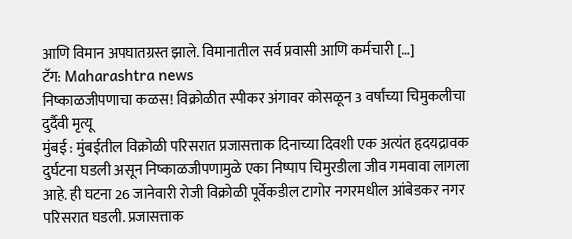आणि विमान अपघातग्रस्त झाले. विमानातील सर्व प्रवासी आणि कर्मचारी […]
टॅग: Maharashtra news
निष्काळजीपणाचा कळस! विक्रोळीत स्पीकर अंगावर कोसळून 3 वर्षांच्या चिमुकलीचा दुर्दैवी मृत्यू
मुंबई : मुंबईतील विक्रोळी परिसरात प्रजासत्ताक दिनाच्या दिवशी एक अत्यंत हृदयद्रावक दुर्घटना घडली असून निष्काळजीपणामुळे एका निष्पाप चिमुरडीला जीव गमवावा लागला आहे. ही घटना 26 जानेवारी रोजी विक्रोळी पूर्वेकडील टागोर नगरमधील आंबेडकर नगर परिसरात घडली. प्रजासत्ताक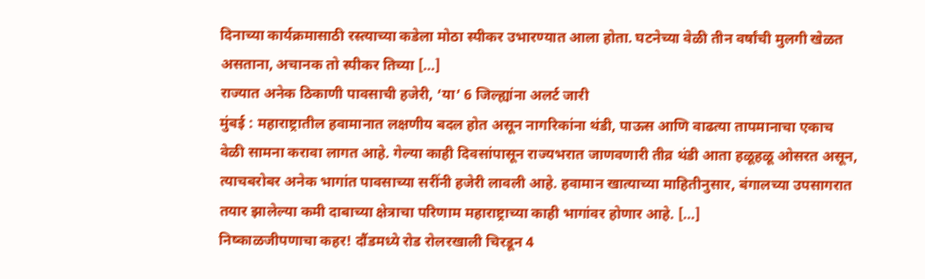दिनाच्या कार्यक्रमासाठी रस्त्याच्या कडेला मोठा स्पीकर उभारण्यात आला होता. घटनेच्या वेळी तीन वर्षांची मुलगी खेळत असताना, अचानक तो स्पीकर तिच्या […]
राज्यात अनेक ठिकाणी पावसाची हजेरी, ‘या’ 6 जिल्ह्यांना अलर्ट जारी
मुंबई : महाराष्ट्रातील हवामानात लक्षणीय बदल होत असून नागरिकांना थंडी, पाऊस आणि वाढत्या तापमानाचा एकाच वेळी सामना करावा लागत आहे. गेल्या काही दिवसांपासून राज्यभरात जाणवणारी तीव्र थंडी आता हळूहळू ओसरत असून, त्याचबरोबर अनेक भागांत पावसाच्या सरींनी हजेरी लावली आहे. हवामान खात्याच्या माहितीनुसार, बंगालच्या उपसागरात तयार झालेल्या कमी दाबाच्या क्षेत्राचा परिणाम महाराष्ट्राच्या काही भागांवर होणार आहे. […]
निष्काळजीपणाचा कहर! दौंडमध्ये रोड रोलरखाली चिरडून 4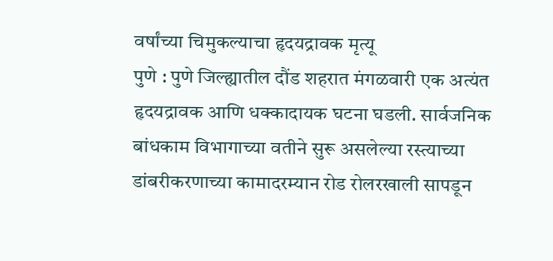वर्षांच्या चिमुकल्याचा हृदयद्रावक मृत्यू
पुणे : पुणे जिल्ह्यातील दौंड शहरात मंगळवारी एक अत्यंत हृदयद्रावक आणि धक्कादायक घटना घडली. सार्वजनिक बांधकाम विभागाच्या वतीने सुरू असलेल्या रस्त्याच्या डांबरीकरणाच्या कामादरम्यान रोड रोलरखाली सापडून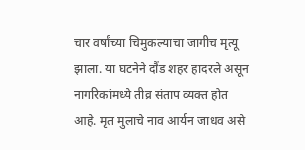चार वर्षांच्या चिमुकल्याचा जागीच मृत्यू झाला. या घटनेने दौंड शहर हादरले असून नागरिकांमध्ये तीव्र संताप व्यक्त होत आहे. मृत मुलाचे नाव आर्यन जाधव असे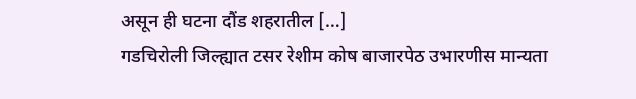असून ही घटना दौंड शहरातील […]
गडचिरोली जिल्ह्यात टसर रेशीम कोष बाजारपेठ उभारणीस मान्यता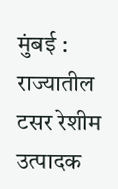मुंबई : राज्यातील टसर रेशीम उत्पादक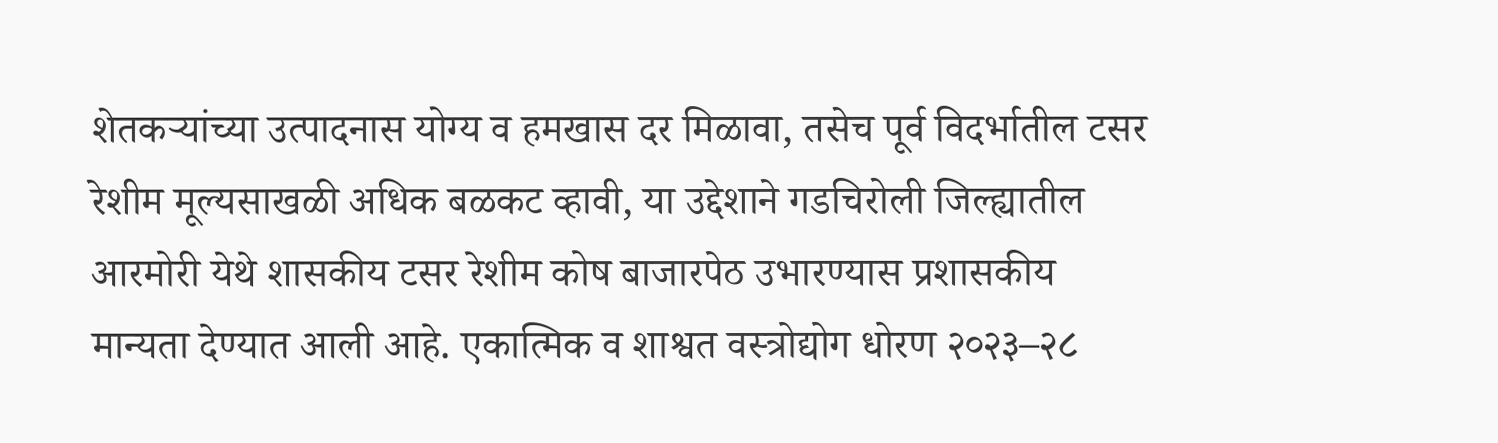शेतकऱ्यांच्या उत्पादनास योग्य व हमखास दर मिळावा, तसेच पूर्व विदर्भातील टसर रेशीम मूल्यसाखळी अधिक बळकट व्हावी, या उद्देशाने गडचिरोली जिल्ह्यातील आरमोरी येथे शासकीय टसर रेशीम कोष बाजारपेठ उभारण्यास प्रशासकीय मान्यता देण्यात आली आहे. एकात्मिक व शाश्वत वस्त्रोद्योग धोरण २०२३–२८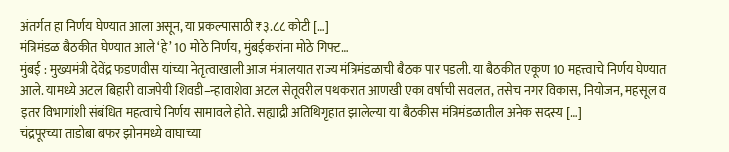अंतर्गत हा निर्णय घेण्यात आला असून, या प्रकल्पासाठी ₹३.८८ कोटी […]
मंत्रिमंडळ बैठकीत घेण्यात आले ‘हे’ 10 मोठे निर्णय, मुंबईकरांना मोठे गिफ्ट…
मुंबई : मुख्यमंत्री देवेंद्र फडणवीस यांच्या नेतृत्वाखाली आज मंत्रालयात राज्य मंत्रिमंडळाची बैठक पार पडली. या बैठकीत एकूण 10 महत्त्वाचे निर्णय घेण्यात आले. यामध्ये अटल बिहारी वाजपेयी शिवडी–न्हावाशेवा अटल सेतूवरील पथकरात आणखी एका वर्षाची सवलत, तसेच नगर विकास, नियोजन, महसूल व इतर विभागांशी संबंधित महत्वाचे निर्णय सामावले होते. सह्याद्री अतिथिगृहात झालेल्या या बैठकीस मंत्रिमंडळातील अनेक सदस्य […]
चंद्रपूरच्या ताडोबा बफर झोनमध्ये वाघाच्या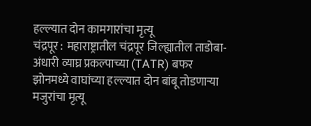हल्ल्यात दोन कामगारांचा मृत्यू
चंद्रपूर : महाराष्ट्रातील चंद्रपूर जिल्ह्यातील ताडोबा-अंधारी व्याघ्र प्रकल्पाच्या (TATR) बफर झोनमध्ये वाघांच्या हल्ल्यात दोन बांबू तोडणाऱ्या मजुरांचा मृत्यू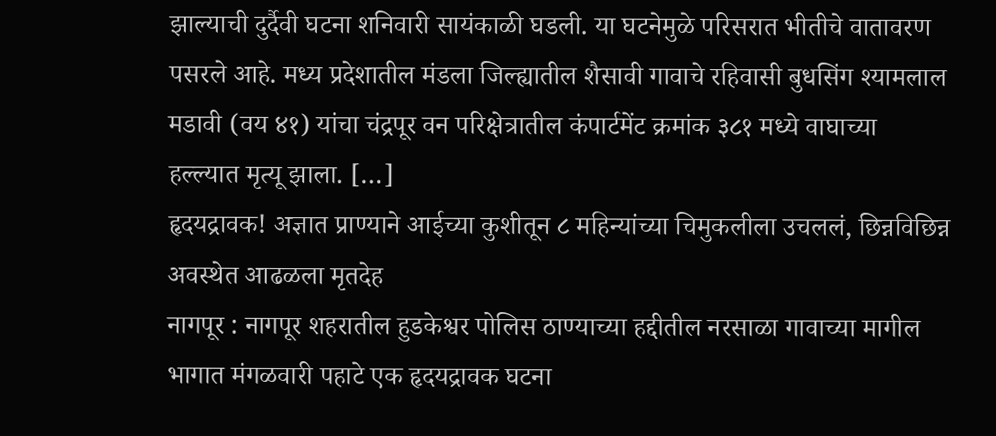झाल्याची दुर्दैवी घटना शनिवारी सायंकाळी घडली. या घटनेमुळे परिसरात भीतीचे वातावरण पसरले आहे. मध्य प्रदेशातील मंडला जिल्ह्यातील शैसावी गावाचे रहिवासी बुधसिंग श्यामलाल मडावी (वय ४१) यांचा चंद्रपूर वन परिक्षेत्रातील कंपार्टमेंट क्रमांक ३८१ मध्ये वाघाच्या हल्ल्यात मृत्यू झाला. […]
हृदयद्रावक! अज्ञात प्राण्याने आईच्या कुशीतून ८ महिन्यांच्या चिमुकलीला उचललं, छिन्नविछिन्न अवस्थेत आढळला मृतदेह
नागपूर : नागपूर शहरातील हुडकेश्वर पोलिस ठाण्याच्या हद्दीतील नरसाळा गावाच्या मागील भागात मंगळवारी पहाटे एक हृदयद्रावक घटना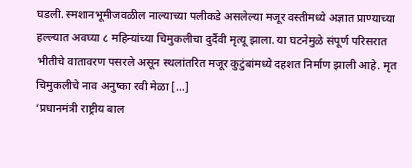घडली. स्मशानभूमीजवळील नाल्याच्या पलीकडे असलेल्या मजूर वस्तीमध्ये अज्ञात प्राण्याच्या हल्ल्यात अवघ्या ८ महिन्यांच्या चिमुकलीचा दुर्दैवी मृत्यू झाला. या घटनेमुळे संपूर्ण परिसरात भीतीचे वातावरण पसरले असून स्थलांतरित मजूर कुटुंबांमध्ये दहशत निर्माण झाली आहे. मृत चिमुकलीचे नाव अनुष्का रवी मेळा […]
‘प्रधानमंत्री राष्ट्रीय बाल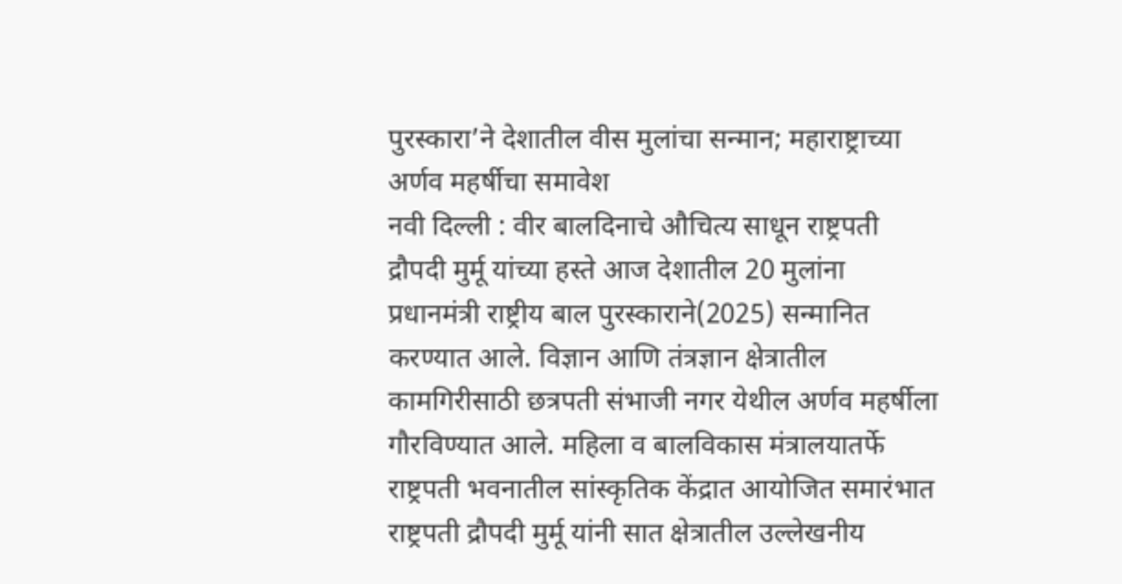पुरस्कारा’ने देशातील वीस मुलांचा सन्मान; महाराष्ट्राच्या अर्णव महर्षीचा समावेश
नवी दिल्ली : वीर बालदिनाचे औचित्य साधून राष्ट्रपती द्रौपदी मुर्मू यांच्या हस्ते आज देशातील 20 मुलांना प्रधानमंत्री राष्ट्रीय बाल पुरस्काराने(2025) सन्मानित करण्यात आले. विज्ञान आणि तंत्रज्ञान क्षेत्रातील कामगिरीसाठी छत्रपती संभाजी नगर येथील अर्णव महर्षीला गौरविण्यात आले. महिला व बालविकास मंत्रालयातर्फे राष्ट्रपती भवनातील सांस्कृतिक केंद्रात आयोजित समारंभात राष्ट्रपती द्रौपदी मुर्मू यांनी सात क्षेत्रातील उल्लेखनीय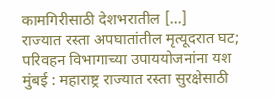कामगिरीसाठी देशभरातील […]
राज्यात रस्ता अपघातांतील मृत्यूदरात घट; परिवहन विभागाच्या उपाययोजनांना यश
मुंबई : महाराष्ट्र राज्यात रस्ता सुरक्षेसाठी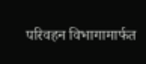परिवहन विभागामार्फत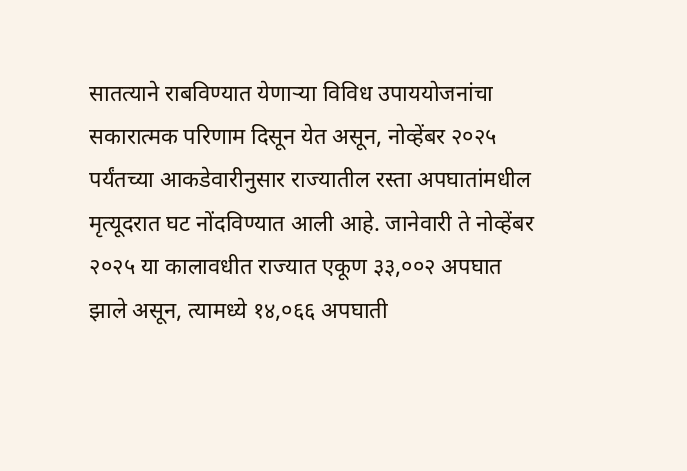सातत्याने राबविण्यात येणाऱ्या विविध उपाययोजनांचा सकारात्मक परिणाम दिसून येत असून, नोव्हेंबर २०२५ पर्यंतच्या आकडेवारीनुसार राज्यातील रस्ता अपघातांमधील मृत्यूदरात घट नोंदविण्यात आली आहे. जानेवारी ते नोव्हेंबर २०२५ या कालावधीत राज्यात एकूण ३३,००२ अपघात झाले असून, त्यामध्ये १४,०६६ अपघाती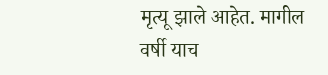मृत्यू झाले आहेत. मागील वर्षी याच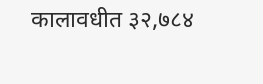कालावधीत ३२,७८४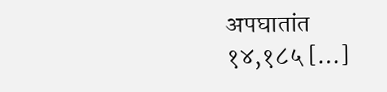अपघातांत १४,१८५ […]